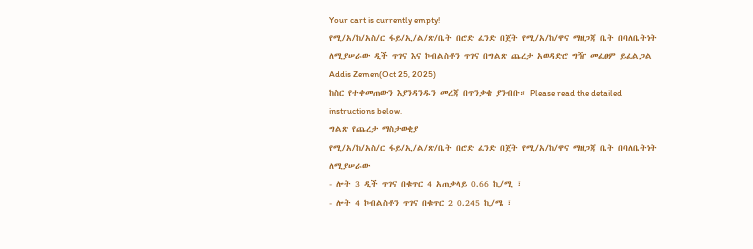Your cart is currently empty!
የሚ/አ/ከ/አስ/ር ፋይ/ኢ/ል/ጽ/ቤት በሮድ ፈንድ በጀት የሚ/አ/ከ/ዋና ማዘጋጃ ቤት በባለቤትነት ለሚያሠራው ዲች ጥገና እና ኮብልስቶን ጥገና በግልጽ ጨረታ አወዳድሮ ግዥ መፈፀም ይፈልጋል
Addis Zemen(Oct 25, 2025)
ከስር የተቀመጠውን እያንዳንዱን መረጃ በጥንቃቄ ያንብቡ። Please read the detailed instructions below.
ግልጽ የጨረታ ማስታወቂያ
የሚ/አ/ከ/አስ/ር ፋይ/ኢ/ል/ጽ/ቤት በሮድ ፈንድ በጀት የሚ/አ/ከ/ዋና ማዘጋጃ ቤት በባለቤትነት ለሚያሠራው
- ሎት 3 ዲች ጥገና በቁጥር 4 አጠቃላይ 0.66 ኪ/ሚ ፣
- ሎት 4 ኮብልስቶን ጥገና በቁጥር 2 0.245 ኪ/ሜ ፣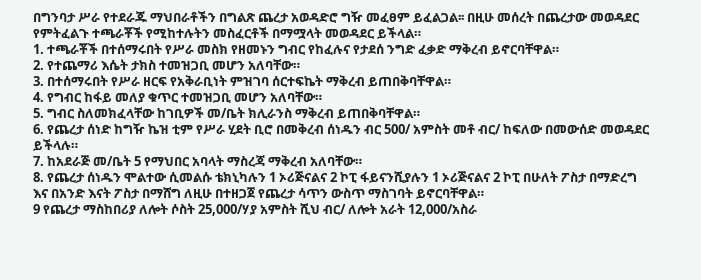በግንባታ ሥራ የተደራጁ ማህበራቶችን በግልጽ ጨረታ አወዳድሮ ግዥ መፈፀም ይፈልጋል፡፡ በዚሁ መሰረት በጨረታው መወዳደር የምትፈልጉ ተጫራቾች የሚከተሉትን መስፈርቶች በማሟላት መወዳደር ይችላል።
1. ተጫራቾች በተሰማሩበት የሥራ መስክ የዘመኑን ግብር የከፈሉና የታደሰ ንግድ ፈቃድ ማቅረብ ይኖርባቸዋል።
2. የተጨማሪ እሴት ታክስ ተመዝጋቢ መሆን አለባቸው።
3. በተሰማሩበት የሥራ ዘርፍ የአቅራቢነት ምዝገባ ሰርተፍኬት ማቅረብ ይጠበቅባቸዋል።
4. የግብር ከፋይ መለያ ቁጥር ተመዝጋቢ መሆን አለባቸው።
5. ግብር ስለመክፈላቸው ከገቢዎች መ/ቤት ክሊራንስ ማቅረብ ይጠበቅባቸዋል።
6. የጨረታ ሰነድ ከግዥ ኬዝ ቲም የሥራ ሂደት ቢሮ በመቅረብ ሰነዱን ብር 500/ አምስት መቶ ብር/ ከፍለው በመውሰድ መወዳደር ይችላሉ።
7. ከአደራጅ መ/ቤት 5 የማህበር አባላት ማስረጃ ማቅረብ አለባቸው።
8. የጨረታ ሰነዱን ሞልተው ሲመልሱ ቴክኒካሉን 1 ኦሪጅናልና 2 ኮፒ ፋይናንሺያሉን 1 ኦሪጅናልና 2 ኮፒ በሁለት ፖስታ በማድረግ እና በአንድ እናት ፖስታ በማሸግ ለዚሁ በተዘጋጀ የጨረታ ሳጥን ውስጥ ማስገባት ይኖርባቸዋል።
9 የጨረታ ማስከበሪያ ለሎት ሶስት 25,000/ሃያ አምስት ሺህ ብር/ ለሎት አራት 12,000/አስራ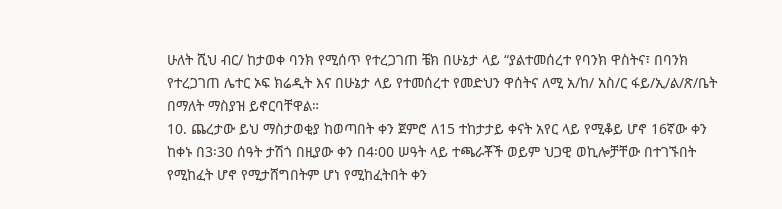ሁለት ሺህ ብር/ ከታወቀ ባንክ የሚሰጥ የተረጋገጠ ቼክ በሁኔታ ላይ “ያልተመሰረተ የባንክ ዋስትና፣ በባንክ የተረጋገጠ ሌተር ኦፍ ክሬዲት እና በሁኔታ ላይ የተመሰረተ የመድህን ዋሰትና ለሚ አ/ከ/ አስ/ር ፋይ/ኢ/ል/ጽ/ቤት በማለት ማስያዝ ይኖርባቸዋል።
10. ጨረታው ይህ ማስታወቂያ ከወጣበት ቀን ጀምሮ ለ15 ተከታታይ ቀናት አየር ላይ የሚቆይ ሆኖ 16ኛው ቀን ከቀኑ በ3፡30 ሰዓት ታሽጎ በዚያው ቀን በ4፡00 ሠዓት ላይ ተጫራቾች ወይም ህጋዊ ወኪሎቻቸው በተገኙበት የሚከፈት ሆኖ የሚታሸግበትም ሆነ የሚከፈትበት ቀን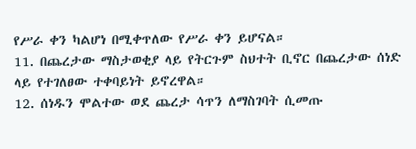የሥራ ቀን ካልሆነ በሚቀጥለው የሥራ ቀን ይሆናል።
11. በጨረታው ማስታወቂያ ላይ የትርጉም ስህተት ቢኖር በጨረታው ሰነድ ላይ የተገለፀው ተቀባይነት ይኖረዋል።
12. ሰነዱን ሞልተው ወደ ጨረታ ሳጥን ለማስገባት ሲመጡ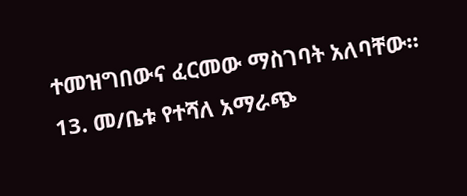ተመዝግበውና ፈርመው ማስገባት አለባቸው።
13. መ/ቤቱ የተሻለ አማራጭ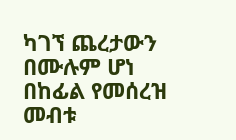ካገኘ ጨረታውን በሙሉም ሆነ በከፊል የመሰረዝ መብቱ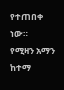የተጠበቀ ነው።
የሚዛን አማን ከተማ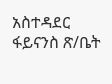አስተዳደር ፋይናንስ ጽ/ቤት